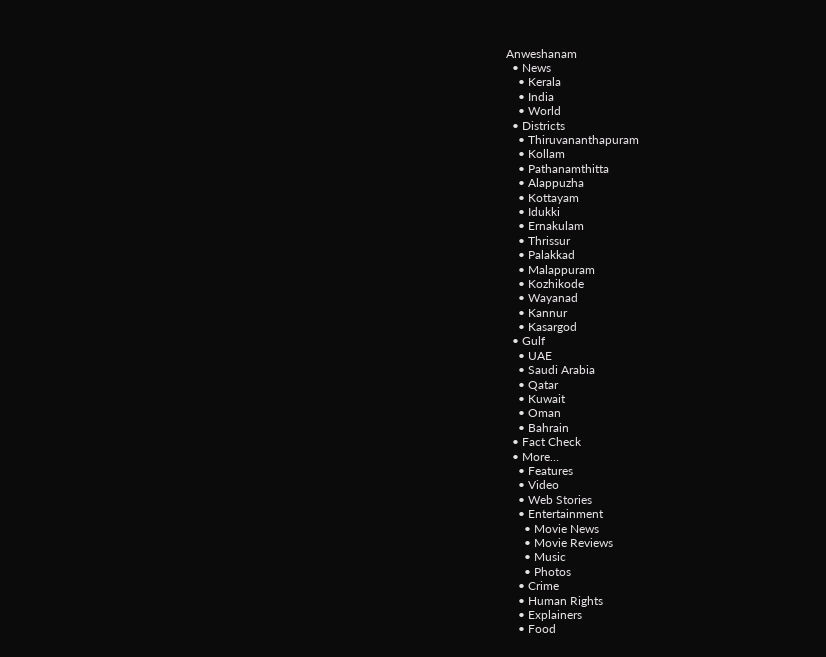Anweshanam
  • News
    • Kerala
    • India
    • World
  • Districts
    • Thiruvananthapuram
    • Kollam
    • Pathanamthitta
    • Alappuzha
    • Kottayam
    • Idukki
    • Ernakulam
    • Thrissur
    • Palakkad
    • Malappuram
    • Kozhikode
    • Wayanad
    • Kannur
    • Kasargod
  • Gulf
    • UAE
    • Saudi Arabia
    • Qatar
    • Kuwait
    • Oman
    • Bahrain
  • Fact Check
  • More…
    • Features
    • Video
    • Web Stories
    • Entertainment
      • Movie News
      • Movie Reviews
      • Music
      • Photos
    • Crime
    • Human Rights
    • Explainers
    • Food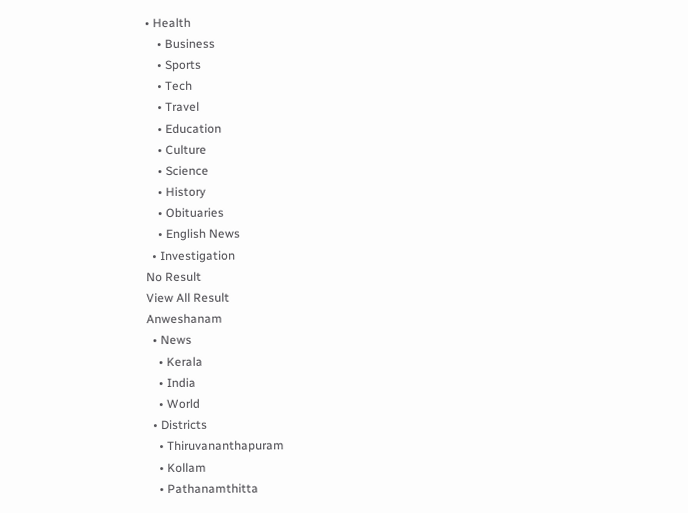• Health
    • Business
    • Sports
    • Tech
    • Travel
    • Education
    • Culture
    • Science
    • History
    • Obituaries
    • English News
  • Investigation
No Result
View All Result
Anweshanam
  • News
    • Kerala
    • India
    • World
  • Districts
    • Thiruvananthapuram
    • Kollam
    • Pathanamthitta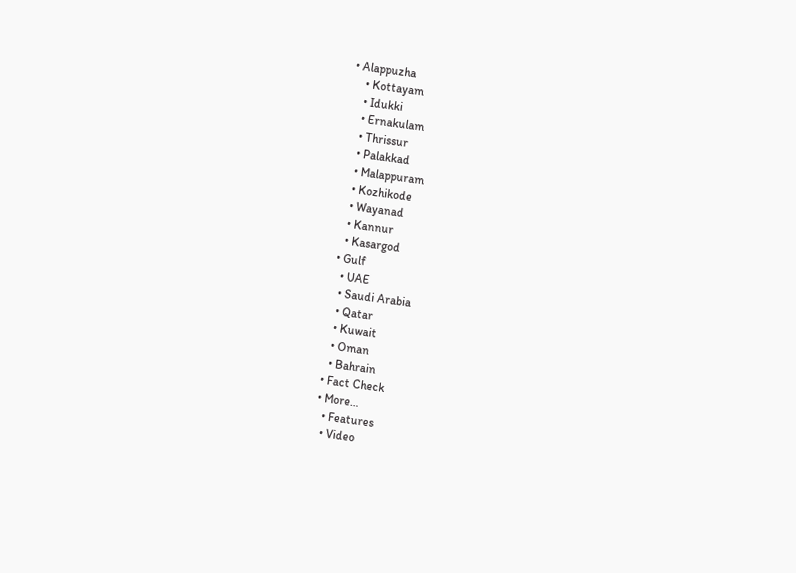• Alappuzha
    • Kottayam
    • Idukki
    • Ernakulam
    • Thrissur
    • Palakkad
    • Malappuram
    • Kozhikode
    • Wayanad
    • Kannur
    • Kasargod
  • Gulf
    • UAE
    • Saudi Arabia
    • Qatar
    • Kuwait
    • Oman
    • Bahrain
  • Fact Check
  • More…
    • Features
    • Video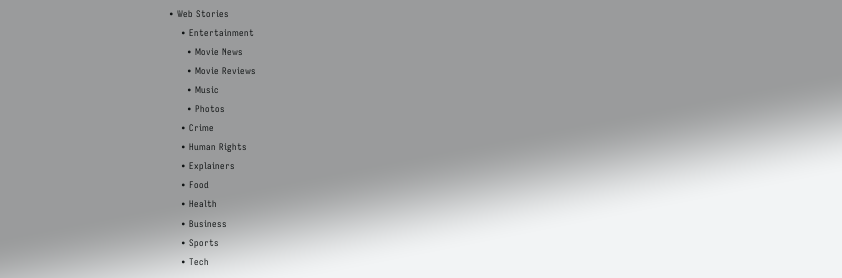• Web Stories
    • Entertainment
      • Movie News
      • Movie Reviews
      • Music
      • Photos
    • Crime
    • Human Rights
    • Explainers
    • Food
    • Health
    • Business
    • Sports
    • Tech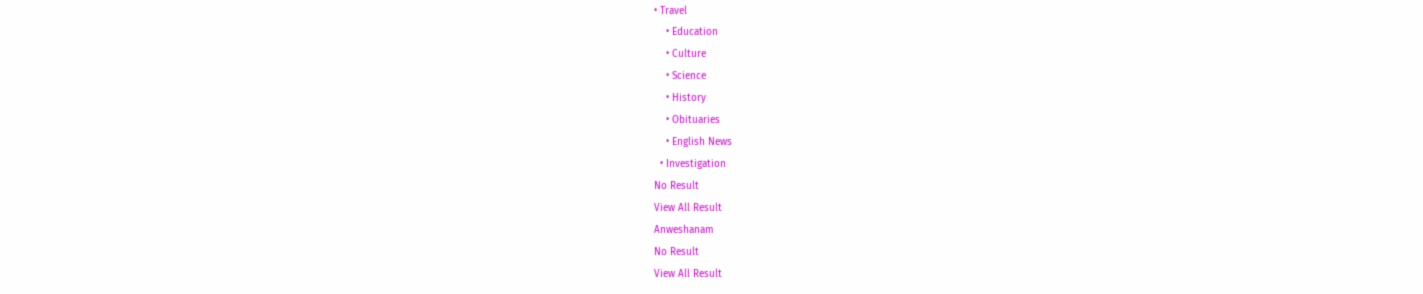• Travel
    • Education
    • Culture
    • Science
    • History
    • Obituaries
    • English News
  • Investigation
No Result
View All Result
Anweshanam
No Result
View All Result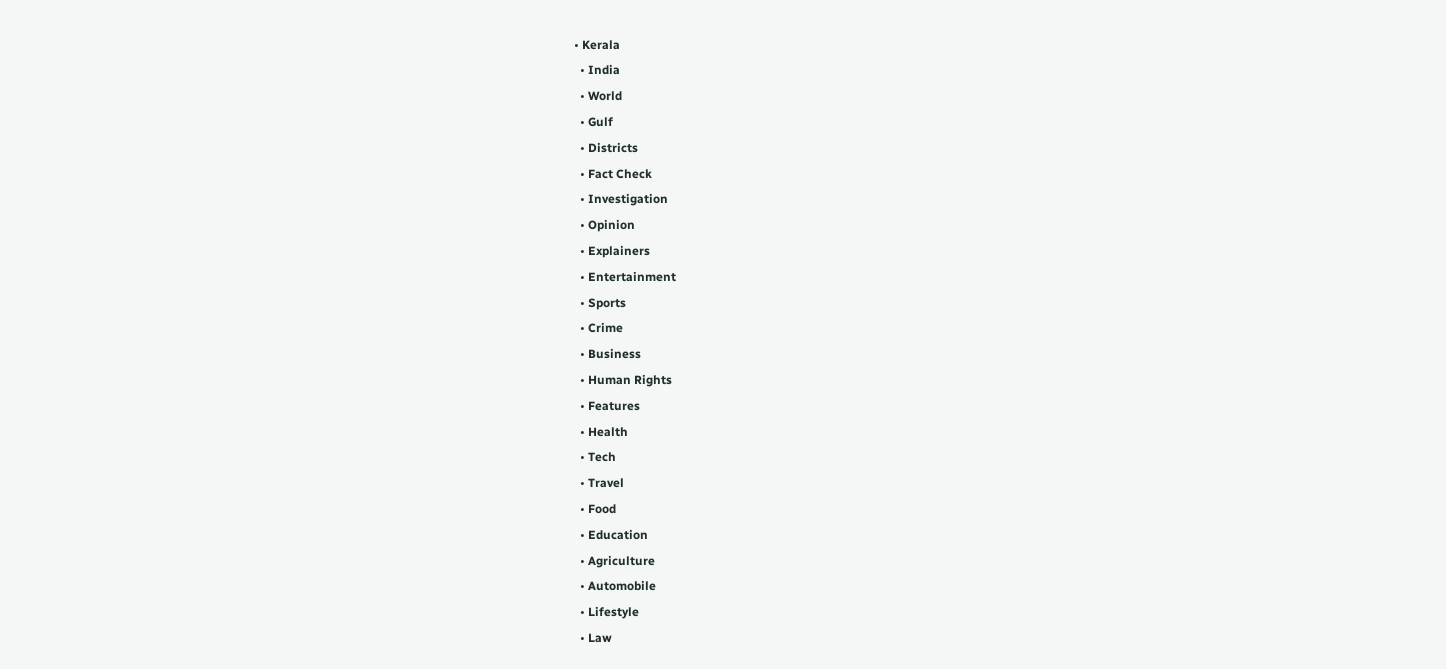• Kerala
  • India
  • World
  • Gulf
  • Districts
  • Fact Check
  • Investigation
  • Opinion
  • Explainers
  • Entertainment
  • Sports
  • Crime
  • Business
  • Human Rights
  • Features
  • Health
  • Tech
  • Travel
  • Food
  • Education
  • Agriculture
  • Automobile
  • Lifestyle
  • Law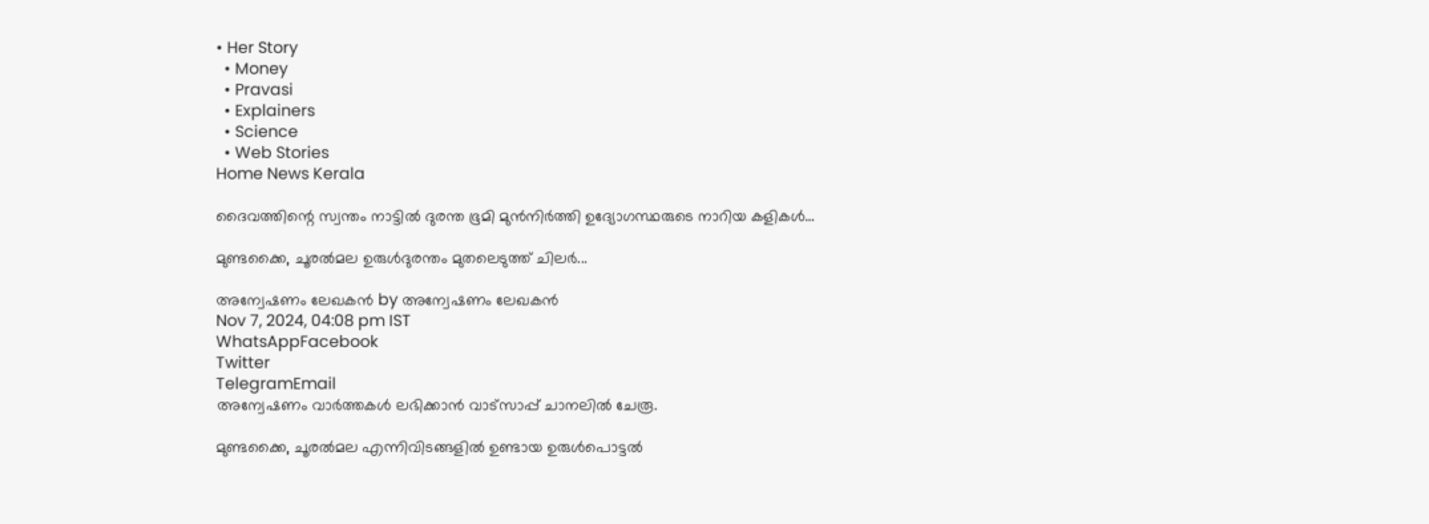• Her Story
  • Money
  • Pravasi
  • Explainers
  • Science
  • Web Stories
Home News Kerala

ദൈവത്തിന്റെ സ്വന്തം നാട്ടില്‍ ദുരന്ത ഭൂമി മുന്‍നിര്‍ത്തി ഉദ്യോഗസ്ഥരുടെ നാറിയ കളികള്‍…

മുണ്ടക്കൈ, ചൂരല്‍മല ഉരുള്‍ദുരന്തം മുതലെടുത്ത് ചിലര്‍...

അന്വേഷണം ലേഖകൻ by അന്വേഷണം ലേഖകൻ
Nov 7, 2024, 04:08 pm IST
WhatsAppFacebook
Twitter
TelegramEmail
അന്വേഷണം വാർത്തകൾ ലഭിക്കാന്‍ വാട്സാപ്പ് ചാനലില്‍ ചേരൂ.

മുണ്ടക്കൈ, ചൂരല്‍മല എന്നിവിടങ്ങളില്‍ ഉണ്ടായ ഉരുള്‍പൊട്ടല്‍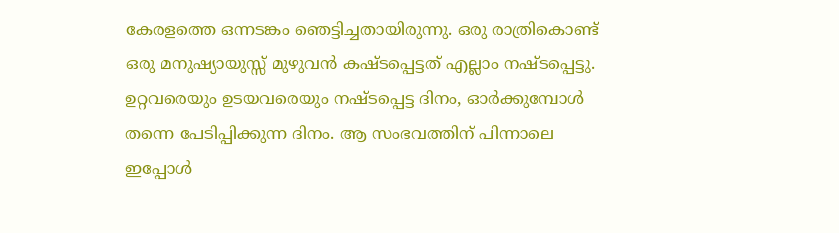കേരളത്തെ ഒന്നടങ്കം ഞെട്ടിച്ചതായിരുന്നു. ഒരു രാത്രികൊണ്ട് ഒരു മനുഷ്യായുസ്സ് മുഴുവന്‍ കഷ്ടപ്പെട്ടത് എല്ലാം നഷ്ടപ്പെട്ടു. ഉറ്റവരെയും ഉടയവരെയും നഷ്ടപ്പെട്ട ദിനം, ഓര്‍ക്കുമ്പോള്‍ തന്നെ പേടിപ്പിക്കുന്ന ദിനം. ആ സംഭവത്തിന് പിന്നാലെ ഇപ്പോള്‍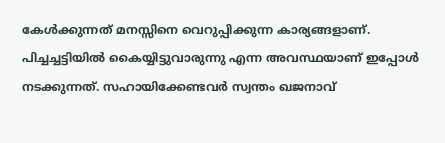കേള്‍ക്കുന്നത് മനസ്സിനെ വെറുപ്പിക്കുന്ന കാര്യങ്ങളാണ്. പിച്ചച്ചട്ടിയില്‍ കൈയ്യിട്ടുവാരുന്നു എന്ന അവസ്ഥയാണ് ഇപ്പോള്‍ നടക്കുന്നത്. സഹായിക്കേണ്ടവര്‍ സ്വന്തം ഖജനാവ്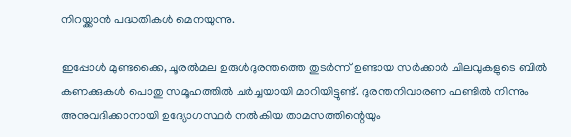നിറയ്ക്കാന്‍ പദ്ധതികള്‍ മെനയുന്നു.

ഇപ്പോള്‍ മുണ്ടക്കൈ, ചൂരല്‍മല ഉരുള്‍ദുരന്തത്തെ തുടര്‍ന്ന് ഉണ്ടായ സര്‍ക്കാര്‍ ചിലവുകളുടെ ബില്‍ കണക്കുകള്‍ പൊതു സമൂഹത്തില്‍ ചര്‍ച്ചയായി മാറിയിട്ടുണ്ട്. ദുരന്തനിവാരണ ഫണ്ടില്‍ നിന്നും അനുവദിക്കാനായി ഉദ്യോഗസ്ഥര്‍ നല്‍കിയ താമസത്തിന്റെയും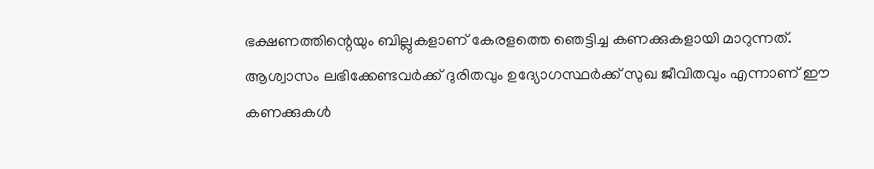ഭക്ഷണത്തിന്റെയും ബില്ലുകളാണ് കേരളത്തെ ഞെട്ടിച്ച കണക്കുകളായി മാറുന്നത്. ആശ്വാസം ലഭിക്കേണ്ടവര്‍ക്ക് ദുരിതവും ഉദ്യോഗസ്ഥര്‍ക്ക് സുഖ ജീവിതവും എന്നാണ് ഈ കണക്കുകള്‍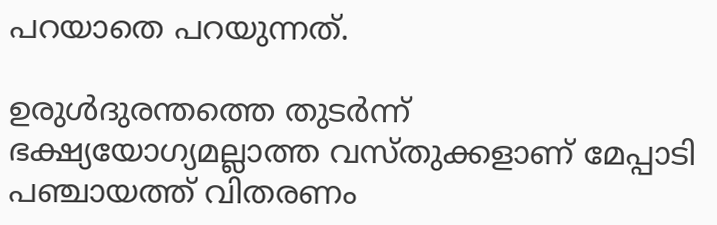പറയാതെ പറയുന്നത്.

ഉരുള്‍ദുരന്തത്തെ തുടര്‍ന്ന് ഭക്ഷ്യയോഗ്യമല്ലാത്ത വസ്തുക്കളാണ് മേപ്പാടി പഞ്ചായത്ത് വിതരണം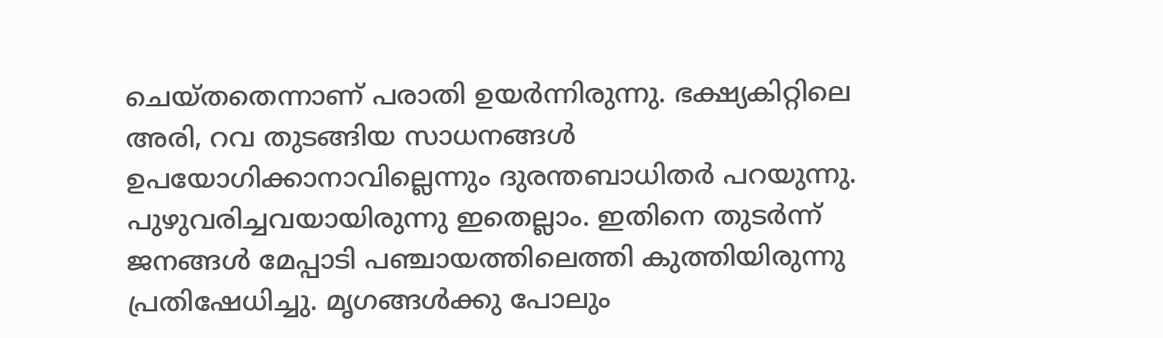ചെയ്തതെന്നാണ് പരാതി ഉയര്‍ന്നിരുന്നു. ഭക്ഷ്യകിറ്റിലെ അരി, റവ തുടങ്ങിയ സാധനങ്ങള്‍ ഉപയോഗിക്കാനാവില്ലെന്നും ദുരന്തബാധിതര്‍ പറയുന്നു. പുഴുവരിച്ചവയായിരുന്നു ഇതെല്ലാം. ഇതിനെ തുടര്‍ന്ന് ജനങ്ങള്‍ മേപ്പാടി പഞ്ചായത്തിലെത്തി കുത്തിയിരുന്നു പ്രതിഷേധിച്ചു. മൃഗങ്ങള്‍ക്കു പോലും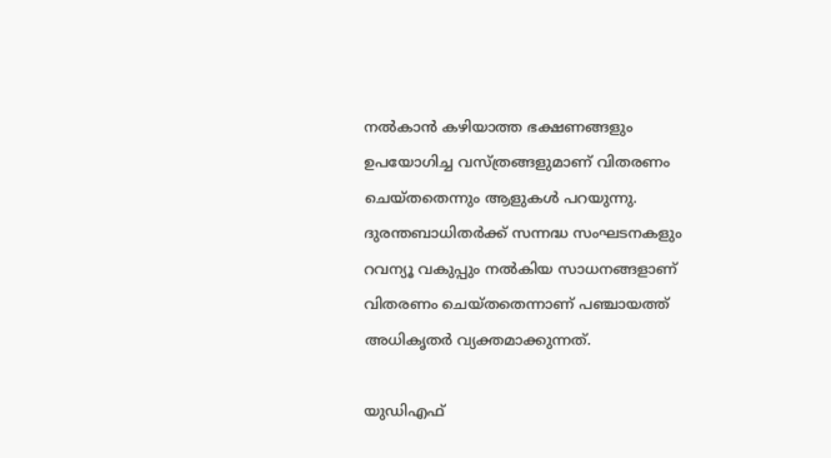നല്‍കാന്‍ കഴിയാത്ത ഭക്ഷണങ്ങളും ഉപയോഗിച്ച വസ്ത്രങ്ങളുമാണ് വിതരണം ചെയ്തതെന്നും ആളുകള്‍ പറയുന്നു. ദുരന്തബാധിതര്‍ക്ക് സന്നദ്ധ സംഘടനകളും റവന്യൂ വകുപ്പും നല്‍കിയ സാധനങ്ങളാണ് വിതരണം ചെയ്തതെന്നാണ് പഞ്ചായത്ത് അധികൃതര്‍ വ്യക്തമാക്കുന്നത്.

യുഡിഎഫ്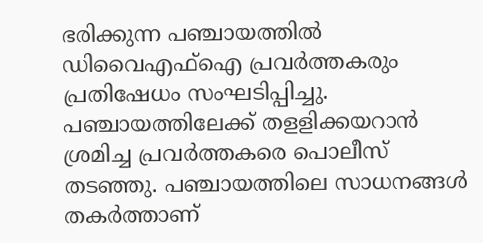ഭരിക്കുന്ന പഞ്ചായത്തില്‍ ഡിവൈഎഫ്‌ഐ പ്രവര്‍ത്തകരും പ്രതിഷേധം സംഘടിപ്പിച്ചു. പഞ്ചായത്തിലേക്ക് തളളിക്കയറാന്‍ ശ്രമിച്ച പ്രവര്‍ത്തകരെ പൊലീസ് തടഞ്ഞു. പഞ്ചായത്തിലെ സാധനങ്ങള്‍ തകര്‍ത്താണ്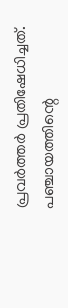പ്രവര്‍ത്തര്‍ പ്രതിഷേധിച്ചത്. പഞ്ചായത്തിന്റെ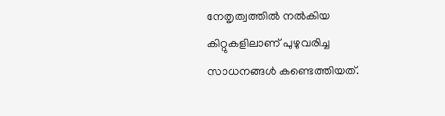നേതൃത്വത്തില്‍ നല്‍കിയ കിറ്റുകളിലാണ് പുഴുവരിച്ച സാധനങ്ങള്‍ കണ്ടെത്തിയത്.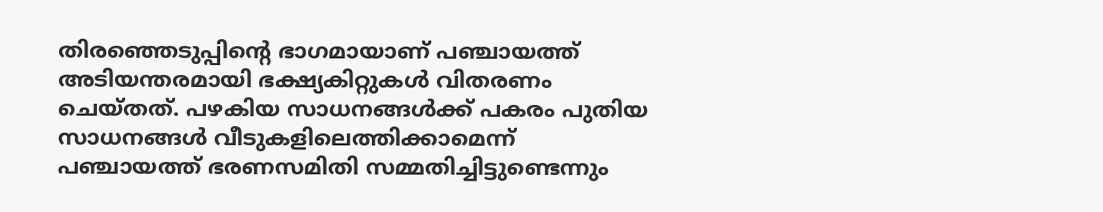തിരഞ്ഞെടുപ്പിന്റെ ഭാഗമായാണ് പഞ്ചായത്ത് അടിയന്തരമായി ഭക്ഷ്യകിറ്റുകള്‍ വിതരണം ചെയ്തത്. പഴകിയ സാധനങ്ങള്‍ക്ക് പകരം പുതിയ സാധനങ്ങള്‍ വീടുകളിലെത്തിക്കാമെന്ന് പഞ്ചായത്ത് ഭരണസമിതി സമ്മതിച്ചിട്ടുണ്ടെന്നും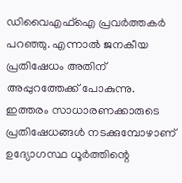ഡിവൈഎഫ്‌ഐ പ്രവര്‍ത്തകര്‍ പറഞ്ഞു. എന്നാല്‍ ജനകീയ പ്രതിഷേധം അതിന് അപ്പുറത്തേക്ക് പോകുന്നു. ഇത്തരം സാധാരണക്കാരുടെ പ്രതിഷേധങ്ങള്‍ നടക്കുമ്പോഴാണ് ഉദ്യോഗസ്ഥ ധൂര്‍ത്തിന്റെ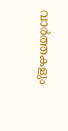വാര്‍ത്തകളും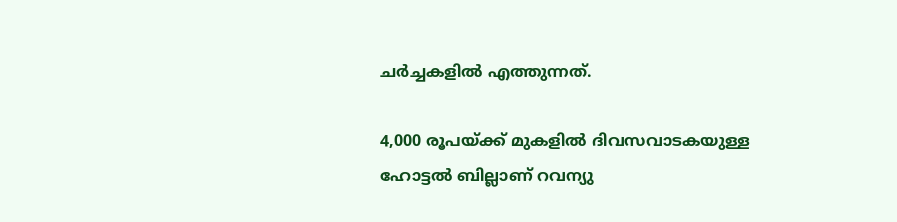ചര്‍ച്ചകളില്‍ എത്തുന്നത്.

4,000 രൂപയ്ക്ക് മുകളില്‍ ദിവസവാടകയുള്ള ഹോട്ടല്‍ ബില്ലാണ് റവന്യു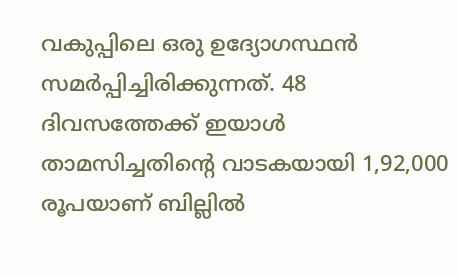വകുപ്പിലെ ഒരു ഉദ്യോഗസ്ഥന്‍ സമര്‍പ്പിച്ചിരിക്കുന്നത്. 48 ദിവസത്തേക്ക് ഇയാള്‍ താമസിച്ചതിന്റെ വാടകയായി 1,92,000 രൂപയാണ് ബില്ലില്‍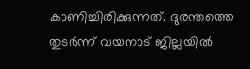കാണിച്ചിരിക്കുന്നത്. ദുരന്തത്തെ തുടര്‍ന്ന് വയനാട് ജില്ലയില്‍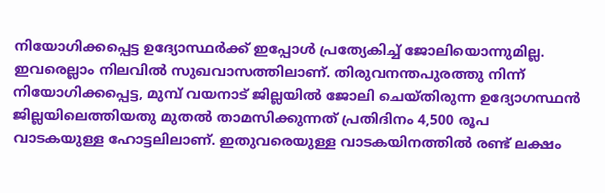നിയോഗിക്കപ്പെട്ട ഉദ്യോസ്ഥര്‍ക്ക് ഇപ്പോള്‍ പ്രത്യേകിച്ച് ജോലിയൊന്നുമില്ല. ഇവരെല്ലാം നിലവില്‍ സുഖവാസത്തിലാണ്. തിരുവനന്തപുരത്തു നിന്ന് നിയോഗിക്കപ്പെട്ട, മുമ്പ് വയനാട് ജില്ലയില്‍ ജോലി ചെയ്തിരുന്ന ഉദ്യോഗസ്ഥന്‍ ജില്ലയിലെത്തിയതു മുതല്‍ താമസിക്കുന്നത് പ്രതിദിനം 4,500 രൂപ വാടകയുള്ള ഹോട്ടലിലാണ്. ഇതുവരെയുള്ള വാടകയിനത്തില്‍ രണ്ട് ലക്ഷം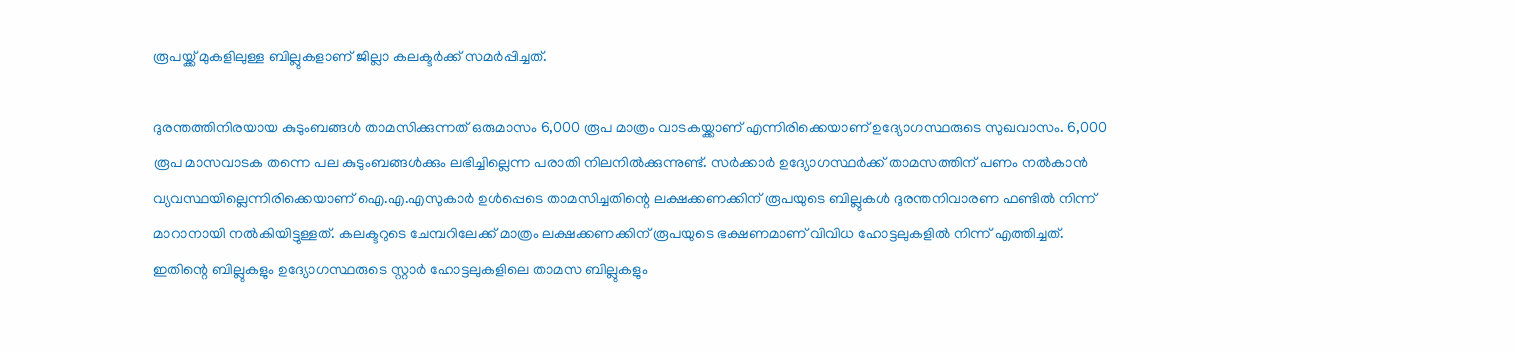രൂപയ്ക്ക് മുകളിലുള്ള ബില്ലുകളാണ് ജില്ലാ കലക്ടര്‍ക്ക് സമര്‍പ്പിച്ചത്.

ദുരന്തത്തിനിരയായ കുടുംബങ്ങള്‍ താമസിക്കുന്നത് ഒരുമാസം 6,000 രൂപ മാത്രം വാടകയ്ക്കാണ് എന്നിരിക്കെയാണ് ഉദ്യോഗസ്ഥരുടെ സുഖവാസം. 6,000 രൂപ മാസവാടക തന്നെ പല കുടുംബങ്ങള്‍ക്കും ലഭിച്ചില്ലെന്ന പരാതി നിലനില്‍ക്കുന്നുണ്ട്. സര്‍ക്കാര്‍ ഉദ്യോഗസ്ഥര്‍ക്ക് താമസത്തിന് പണം നല്‍കാന്‍ വ്യവസ്ഥയില്ലെന്നിരിക്കെയാണ് ഐ.എ.എസുകാര്‍ ഉള്‍പ്പെടെ താമസിച്ചതിന്റെ ലക്ഷക്കണക്കിന് രൂപയുടെ ബില്ലുകള്‍ ദുരന്തനിവാരണ ഫണ്ടില്‍ നിന്ന് മാറാനായി നല്‍കിയിട്ടുള്ളത്. കലക്ടറുടെ ചേമ്പറിലേക്ക് മാത്രം ലക്ഷക്കണക്കിന് രൂപയുടെ ഭക്ഷണമാണ് വിവിധ ഹോട്ടലുകളില്‍ നിന്ന് എത്തിച്ചത്. ഇതിന്റെ ബില്ലുകളും ഉദ്യോഗസ്ഥരുടെ സ്റ്റാര്‍ ഹോട്ടലുകളിലെ താമസ ബില്ലുകളും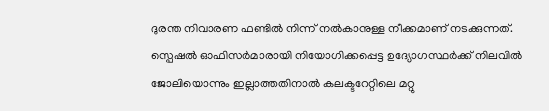ദുരന്ത നിവാരണ ഫണ്ടില്‍ നിന്ന് നല്‍കാനുള്ള നീക്കമാണ് നടക്കുന്നത്. സ്പെഷല്‍ ഓഫിസര്‍മാരായി നിയോഗിക്കപ്പെട്ട ഉദ്യോഗസ്ഥര്‍ക്ക് നിലവില്‍ ജോലിയൊന്നും ഇല്ലാത്തതിനാല്‍ കലക്ടറേറ്റിലെ മറ്റു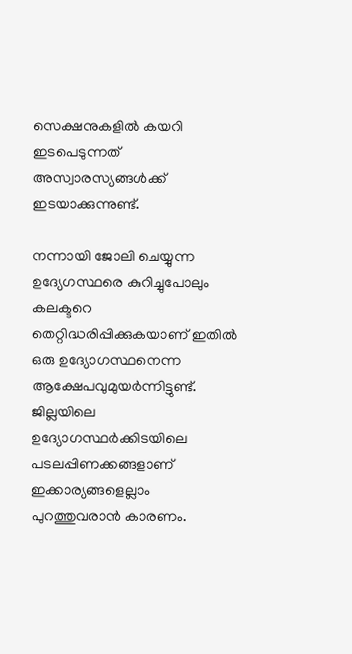സെക്ഷനുകളില്‍ കയറി ഇടപെടുന്നത് അസ്വാരസ്യങ്ങള്‍ക്ക് ഇടയാക്കുന്നുണ്ട്.

നന്നായി ജോലി ചെയ്യുന്ന ഉദ്യേഗസ്ഥരെ കുറിച്ചുപോലും കലക്ടറെ തെറ്റിദ്ധരിപ്പിക്കുകയാണ് ഇതില്‍ ഒരു ഉദ്യോഗസ്ഥനെന്ന ആക്ഷേപവുമുയര്‍ന്നിട്ടുണ്ട്. ജില്ലയിലെ ഉദ്യോഗസ്ഥര്‍ക്കിടയിലെ പടലപ്പിണക്കങ്ങളാണ് ഇക്കാര്യങ്ങളെല്ലാം പുറത്തുവരാന്‍ കാരണം.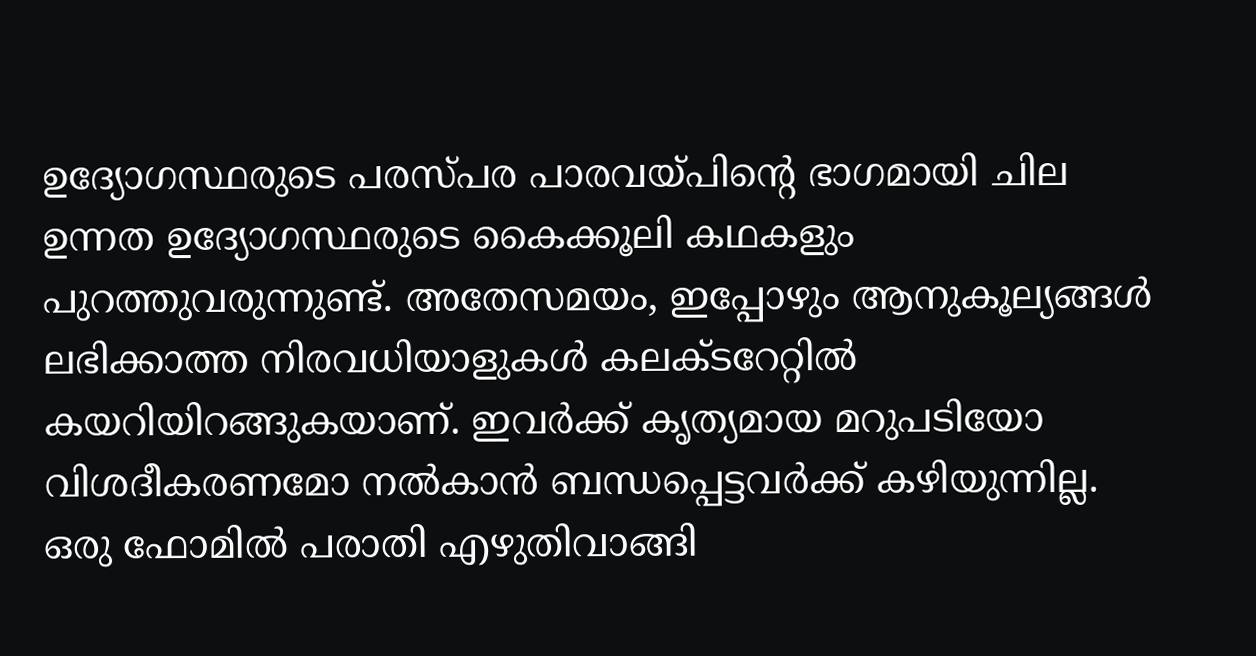ഉദ്യോഗസ്ഥരുടെ പരസ്പര പാരവയ്പിന്റെ ഭാഗമായി ചില ഉന്നത ഉദ്യോഗസ്ഥരുടെ കൈക്കൂലി കഥകളും പുറത്തുവരുന്നുണ്ട്. അതേസമയം, ഇപ്പോഴും ആനുകൂല്യങ്ങള്‍ ലഭിക്കാത്ത നിരവധിയാളുകള്‍ കലക്ടറേറ്റില്‍ കയറിയിറങ്ങുകയാണ്. ഇവര്‍ക്ക് കൃത്യമായ മറുപടിയോ വിശദീകരണമോ നല്‍കാന്‍ ബന്ധപ്പെട്ടവര്‍ക്ക് കഴിയുന്നില്ല. ഒരു ഫോമില്‍ പരാതി എഴുതിവാങ്ങി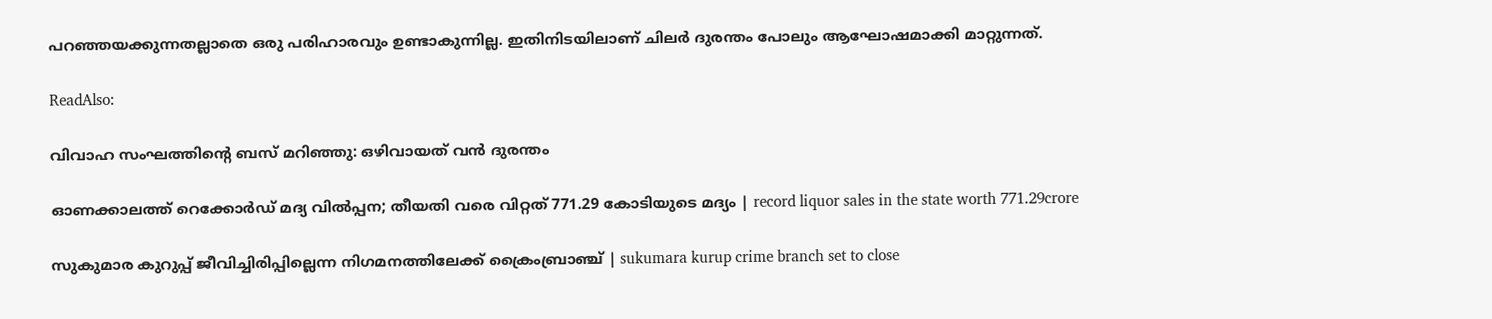പറഞ്ഞയക്കുന്നതല്ലാതെ ഒരു പരിഹാരവും ഉണ്ടാകുന്നില്ല. ഇതിനിടയിലാണ് ചിലര്‍ ദുരന്തം പോലും ആഘോഷമാക്കി മാറ്റുന്നത്.

ReadAlso:

വിവാഹ സംഘത്തിന്റെ ബസ് മറിഞ്ഞു: ഒഴിവായത് വന്‍ ദുരന്തം

ഓണക്കാലത്ത് റെക്കോർഡ് മദ്യ വിൽപ്പന; തീയതി വരെ വിറ്റത് 771.29 കോടിയുടെ മദ്യം | record liquor sales in the state worth 771.29crore

സുകുമാര കുറുപ്പ് ജീവിച്ചിരിപ്പില്ലെന്ന നിഗമനത്തിലേക്ക് ക്രൈംബ്രാഞ്ച് | sukumara kurup crime branch set to close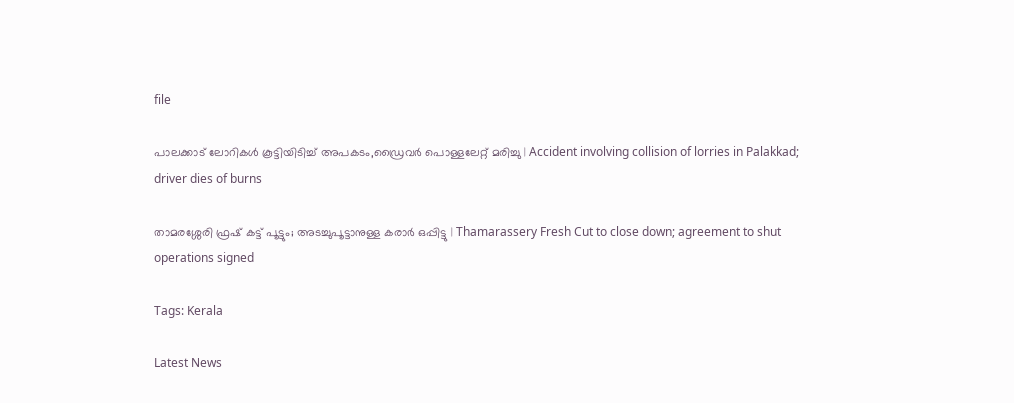file

പാലക്കാട് ലോറികൾ കൂട്ടിയിടിച്ച് അപകടം,ഡ്രൈവർ പൊള്ളലേറ്റ് മരിച്ചു | Accident involving collision of lorries in Palakkad; driver dies of burns

താമരശ്ശേരി ഫ്രഷ് കട്ട് പൂട്ടും; അടച്ചുപൂട്ടാനുള്ള കരാർ ഒപ്പിട്ടു | Thamarassery Fresh Cut to close down; agreement to shut operations signed

Tags: Kerala

Latest News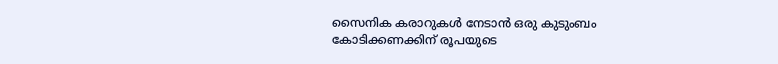സൈനിക കരാറുകള്‍ നേടാന്‍ ഒരു കുടുംബം കോടിക്കണക്കിന് രൂപയുടെ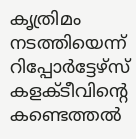കൃത്രിമം നടത്തിയെന്ന് റിപ്പോര്‍ട്ടേഴ്‌സ് കളക്ടീവിന്റെ കണ്ടെത്തല്‍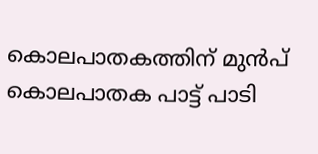കൊലപാതകത്തിന് മുൻപ് കൊലപാതക പാട്ട് പാടി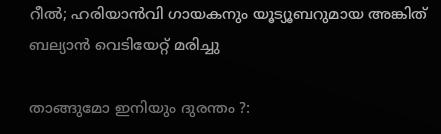റീൽ; ഹരിയാൻവി ഗായകനും യൂട്യൂബറുമായ അങ്കിത് ബല്യാൻ വെടിയേറ്റ് മരിച്ചു

താങ്ങുമോ ഇനിയും ദുരന്തം ?: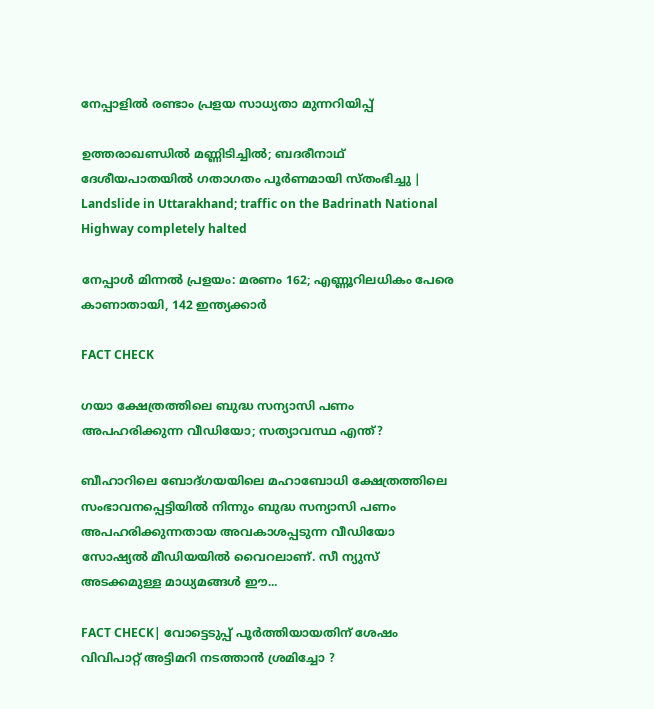നേപ്പാളില്‍ രണ്ടാം പ്രളയ സാധ്യതാ മുന്നറിയിപ്പ്

ഉത്തരാഖണ്ഡിൽ മണ്ണിടിച്ചിൽ; ബദരീനാഥ് ദേശീയപാതയിൽ ഗതാഗതം പൂർണമായി സ്തംഭിച്ചു | Landslide in Uttarakhand; traffic on the Badrinath National Highway completely halted

നേപ്പാള്‍ മിന്നല്‍ പ്രളയം: മരണം 162; എണ്ണൂറിലധികം പേരെ കാണാതായി, 142 ഇന്ത്യക്കാര്‍

FACT CHECK

ഗയാ ക്ഷേത്രത്തിലെ ബുദ്ധ സന്യാസി പണം അപഹരിക്കുന്ന വീഡിയോ; സത്യാവസ്ഥ എന്ത്?

ബീഹാറിലെ ബോദ്ഗയയിലെ മഹാബോധി ക്ഷേത്രത്തിലെ സംഭാവനപ്പെട്ടിയില്‍ നിന്നും ബുദ്ധ സന്യാസി പണം അപഹരിക്കുന്നതായ അവകാശപ്പടുന്ന വീഡിയോ സോഷ്യല്‍ മീഡിയയില്‍ വൈറലാണ്. സീ ന്യുസ് അടക്കമുള്ള മാധ്യമങ്ങള്‍ ഈ...

FACT CHECK| വോട്ടെടുപ്പ് പൂർത്തിയായതിന് ശേഷം വിവിപാറ്റ് അട്ടിമറി നടത്താൻ ശ്രമിച്ചോ ?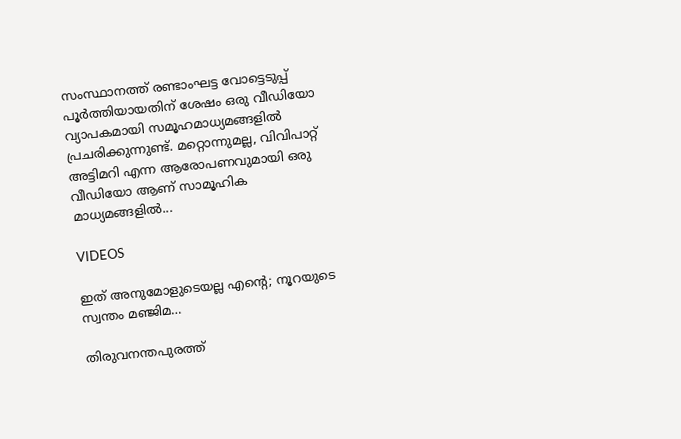സംസ്ഥാനത്ത് രണ്ടാംഘട്ട വോട്ടെടുപ്പ് പൂർത്തിയായതിന് ശേഷം ഒരു വീഡിയോ വ്യാപകമായി സമൂഹമാധ്യമങ്ങളിൽ പ്രചരിക്കുന്നുണ്ട്. മറ്റൊന്നുമല്ല, വിവിപാറ്റ് അട്ടിമറി എന്ന ആരോപണവുമായി ഒരു വീഡിയോ ആണ് സാമൂഹിക മാധ്യമങ്ങളിൽ...

VIDEOS

ഇത് അനുമോളുടെയല്ല എന്റെ; നൂറയുടെ സ്വന്തം മഞ്ജിമ…

തിരുവനന്തപുരത്ത്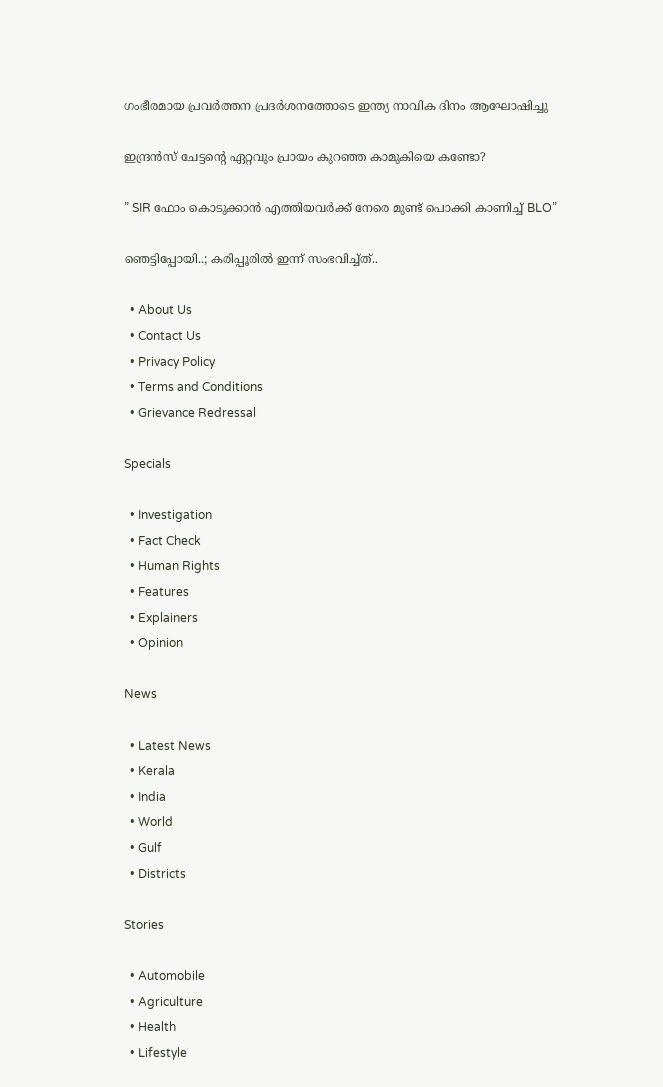ഗംഭീരമായ പ്രവർത്തന പ്രദർശനത്തോടെ ഇന്ത്യ നാവിക ദിനം ആഘോഷിച്ചു

ഇന്ദ്രൻസ് ചേട്ടന്റെ ഏറ്റവും പ്രായം കുറഞ്ഞ കാമുകിയെ കണ്ടോ?

” SIR ഫോം കൊടുക്കാൻ എത്തിയവർക്ക് നേരെ മുണ്ട് പൊക്കി കാണിച്ച് BLO”

ഞെട്ടിപ്പോയി..; കരിപ്പൂരിൽ ഇന്ന് സംഭവിച്ച്ത്..

  • About Us
  • Contact Us
  • Privacy Policy
  • Terms and Conditions
  • Grievance Redressal

Specials

  • Investigation
  • Fact Check
  • Human Rights
  • Features
  • Explainers
  • Opinion

News

  • Latest News
  • Kerala
  • India
  • World
  • Gulf
  • Districts

Stories

  • Automobile
  • Agriculture
  • Health
  • Lifestyle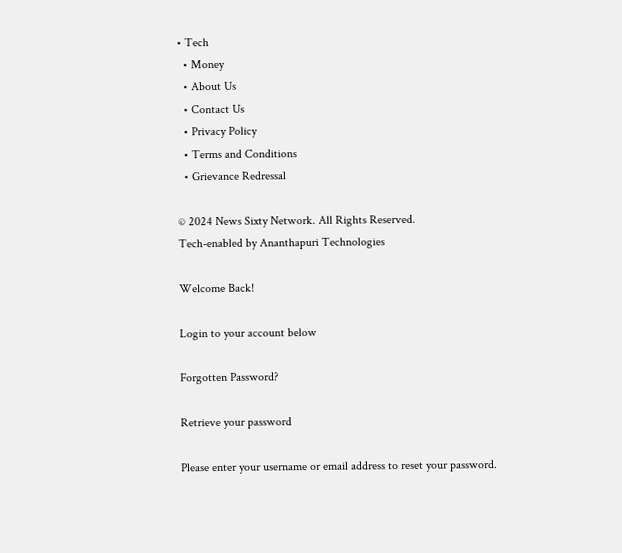• Tech
  • Money
  • About Us
  • Contact Us
  • Privacy Policy
  • Terms and Conditions
  • Grievance Redressal

© 2024 News Sixty Network. All Rights Reserved.
Tech-enabled by Ananthapuri Technologies

Welcome Back!

Login to your account below

Forgotten Password?

Retrieve your password

Please enter your username or email address to reset your password.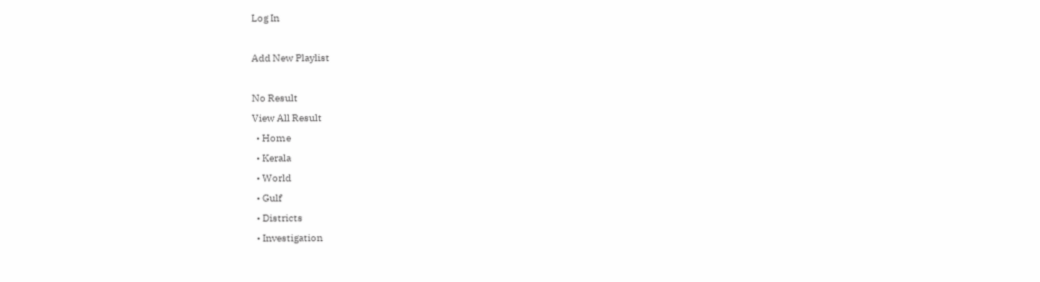Log In

Add New Playlist

No Result
View All Result
  • Home
  • Kerala
  • World
  • Gulf
  • Districts
  • Investigation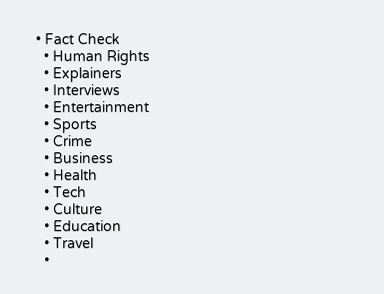• Fact Check
  • Human Rights
  • Explainers
  • Interviews
  • Entertainment
  • Sports
  • Crime
  • Business
  • Health
  • Tech
  • Culture
  • Education
  • Travel
  •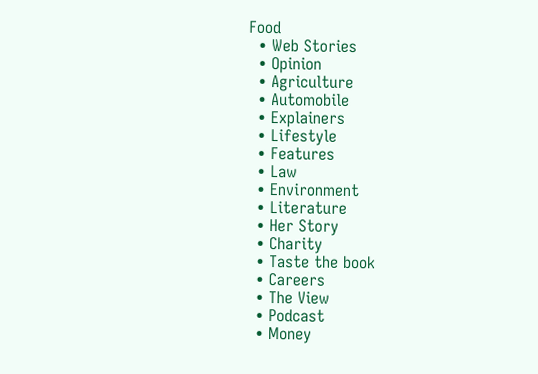Food
  • Web Stories
  • Opinion
  • Agriculture
  • Automobile
  • Explainers
  • Lifestyle
  • Features
  • Law
  • Environment
  • Literature
  • Her Story
  • Charity
  • Taste the book
  • Careers
  • The View
  • Podcast
  • Money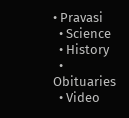• Pravasi
  • Science
  • History
  • Obituaries
  • Video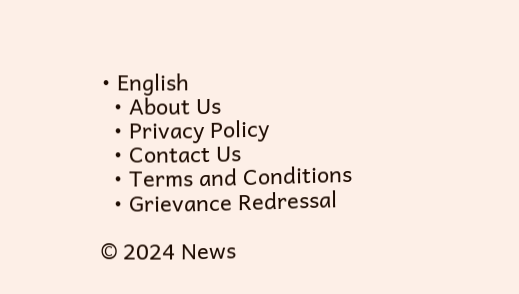• English
  • About Us
  • Privacy Policy
  • Contact Us
  • Terms and Conditions
  • Grievance Redressal

© 2024 News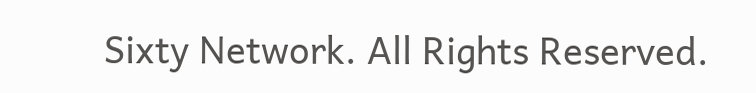Sixty Network. All Rights Reserved.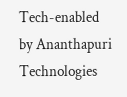Tech-enabled by Ananthapuri Technologies